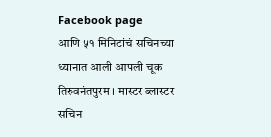Facebook page
आणि ५१ मिनिटांचं सचिनच्या ध्यानात आली आपली चूक
तिरुवनंतपुरम । मास्टर ब्लास्टर सचिन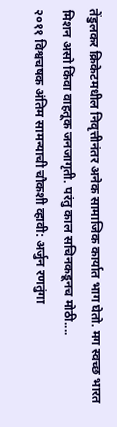तेंडुलकर क्रिकेटमधील निवृत्तीनंतर अनेक सामाजिक कार्यात भाग घेतो. मग स्वच्छ भारत मिशन असो किंवा वाहतूक जनजागृती. परंतु काल सचिनकडूनच मोठी....
२०११ विश्वचषक अंतिम सामन्याची चौकशी व्हावी: अर्जुन रणतुंगा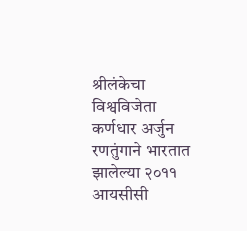श्रीलंकेचा विश्वविजेता कर्णधार अर्जुन रणतुंगाने भारतात झालेल्या २०११ आयसीसी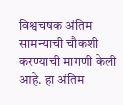विश्वचषक अंतिम सामन्याची चौकशी करण्याची मागणी केली आहे. हा अंतिम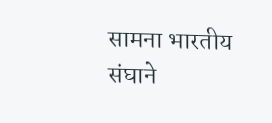सामना भारतीय संघाने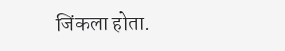जिंकला होता.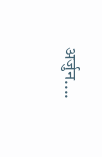अर्जुन....